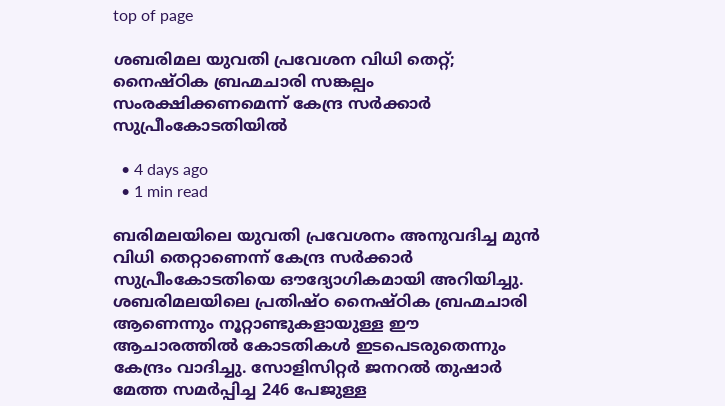top of page

ശബരിമല യുവതി പ്രവേശന വിധി തെറ്റ്; നൈഷ്ഠിക ബ്രഹ്മചാരി സങ്കല്പം സംരക്ഷിക്കണമെന്ന് കേന്ദ്ര സർക്കാർ സുപ്രീംകോടതിയിൽ

  • 4 days ago
  • 1 min read

ബരിമലയിലെ യുവതി പ്രവേശനം അനുവദിച്ച മുൻ വിധി തെറ്റാണെന്ന് കേന്ദ്ര സർക്കാർ സുപ്രീംകോടതിയെ ഔദ്യോഗികമായി അറിയിച്ചു. ശബരിമലയിലെ പ്രതിഷ്ഠ നൈഷ്ഠിക ബ്രഹ്മചാരി ആണെന്നും നൂറ്റാണ്ടുകളായുള്ള ഈ ആചാരത്തിൽ കോടതികൾ ഇടപെടരുതെന്നും കേന്ദ്രം വാദിച്ചു. സോളിസിറ്റർ ജനറൽ തുഷാർ മേത്ത സമർപ്പിച്ച 246 പേജുള്ള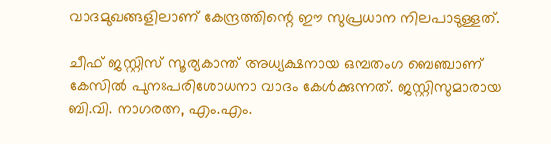വാദമുഖങ്ങളിലാണ് കേന്ദ്രത്തിന്റെ ഈ സുപ്രധാന നിലപാടുള്ളത്.

ചീഫ് ജസ്റ്റിസ് സൂര്യകാന്ത് അധ്യക്ഷനായ ഒമ്പതംഗ ബെഞ്ചാണ് കേസിൽ പുനഃപരിശോധനാ വാദം കേൾക്കുന്നത്. ജസ്റ്റിസുമാരായ ബി.വി. നാഗരത്ന, എം.എം.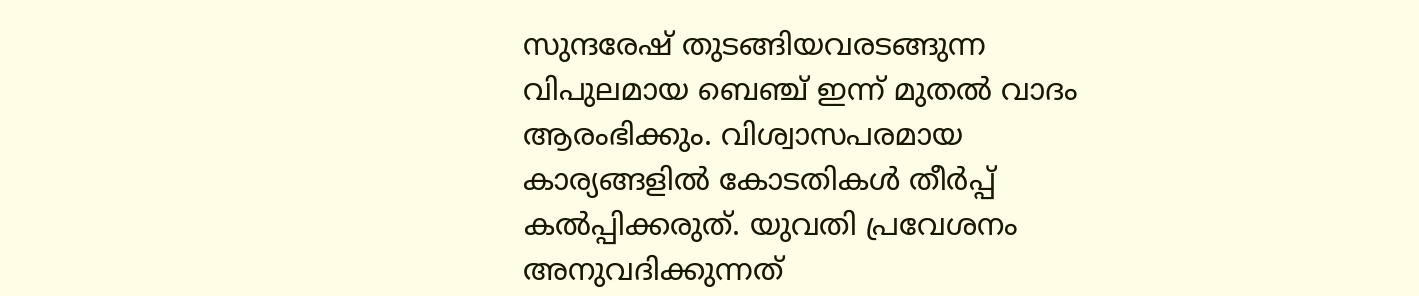സുന്ദരേഷ് തുടങ്ങിയവരടങ്ങുന്ന വിപുലമായ ബെഞ്ച് ഇന്ന് മുതൽ വാദം ആരംഭിക്കും. വിശ്വാസപരമായ കാര്യങ്ങളിൽ കോടതികൾ തീർപ്പ് കൽപ്പിക്കരുത്. യുവതി പ്രവേശനം അനുവദിക്കുന്നത്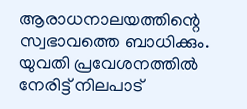ആരാധനാലയത്തിന്റെ സ്വഭാവത്തെ ബാധിക്കും. യുവതി പ്രവേശനത്തിൽ നേരിട്ട് നിലപാട്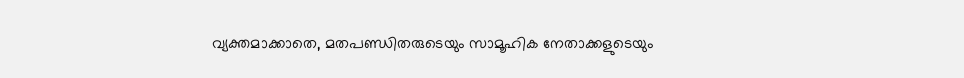വ്യക്തമാക്കാതെ, മതപണ്ഡിതരുടെയും സാമൂഹിക നേതാക്കളുടെയും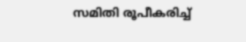സമിതി രൂപീകരിച്ച്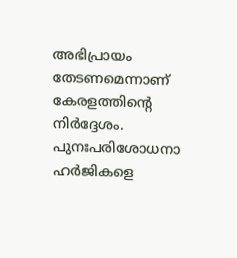അഭിപ്രായം തേടണമെന്നാണ് കേരളത്തിന്റെ നിർദ്ദേശം. പുനഃപരിശോധനാ ഹർജികളെ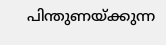പിന്തുണയ്ക്കുന്ന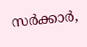സർക്കാർ,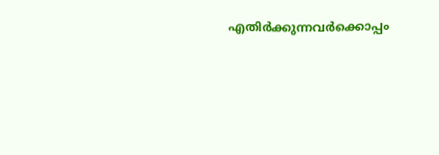എതിർക്കുന്നവർക്കൊപ്പം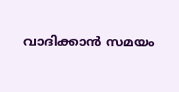വാദിക്കാൻ സമയം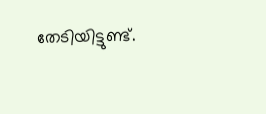തേടിയിട്ടുണ്ട്.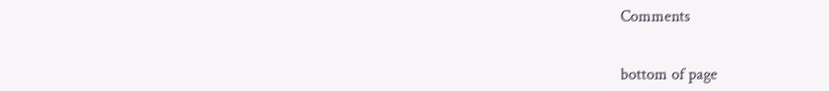Comments


bottom of page